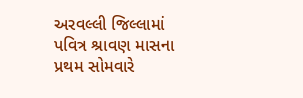અરવલ્લી જિલ્લામાં પવિત્ર શ્રાવણ માસના પ્રથમ સોમવારે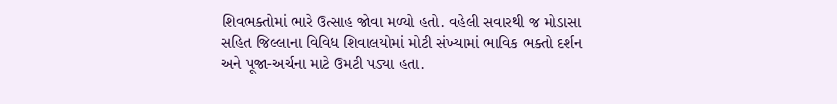શિવભક્તોમાં ભારે ઉત્સાહ જોવા મળ્યો હતો. વહેલી સવારથી જ મોડાસા સહિત જિલ્લાના વિવિધ શિવાલયોમાં મોટી સંખ્યામાં ભાવિક ભક્તો દર્શન અને પૂજા-અર્ચના માટે ઉમટી પડ્યા હતા.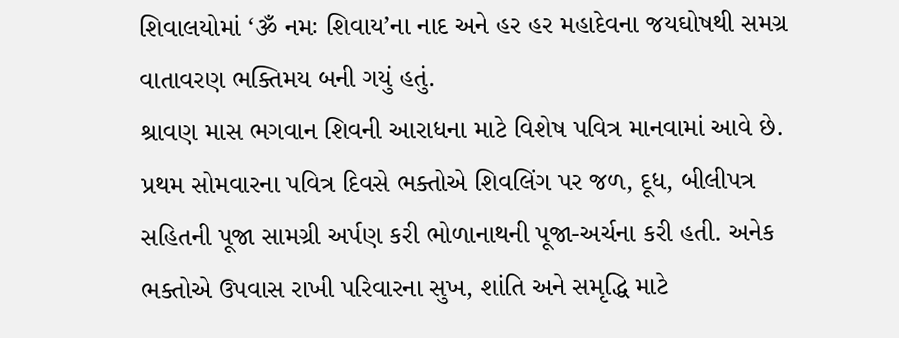શિવાલયોમાં ‘ૐ નમઃ શિવાય’ના નાદ અને હર હર મહાદેવના જયઘોષથી સમગ્ર વાતાવરણ ભક્તિમય બની ગયું હતું.
શ્રાવણ માસ ભગવાન શિવની આરાધના માટે વિશેષ પવિત્ર માનવામાં આવે છે. પ્રથમ સોમવારના પવિત્ર દિવસે ભક્તોએ શિવલિંગ પર જળ, દૂધ, બીલીપત્ર સહિતની પૂજા સામગ્રી અર્પણ કરી ભોળાનાથની પૂજા-અર્ચના કરી હતી. અનેક ભક્તોએ ઉપવાસ રાખી પરિવારના સુખ, શાંતિ અને સમૃદ્ધિ માટે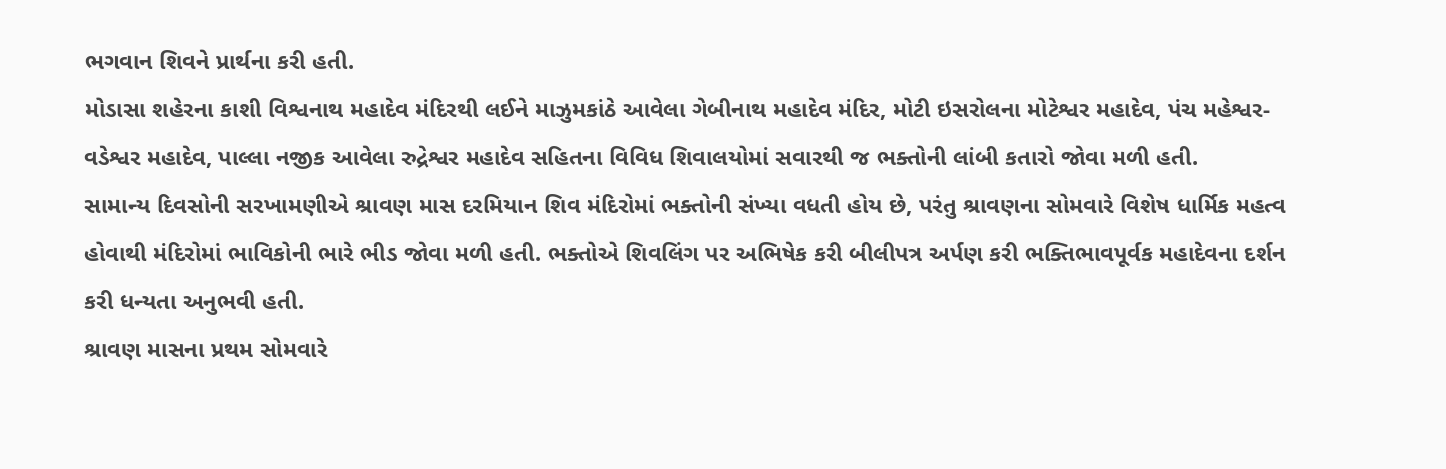ભગવાન શિવને પ્રાર્થના કરી હતી.
મોડાસા શહેરના કાશી વિશ્વનાથ મહાદેવ મંદિરથી લઈને માઝુમકાંઠે આવેલા ગેબીનાથ મહાદેવ મંદિર, મોટી ઇસરોલના મોટેશ્વર મહાદેવ, પંચ મહેશ્વર-વડેશ્વર મહાદેવ, પાલ્લા નજીક આવેલા રુદ્રેશ્વર મહાદેવ સહિતના વિવિધ શિવાલયોમાં સવારથી જ ભક્તોની લાંબી કતારો જોવા મળી હતી.
સામાન્ય દિવસોની સરખામણીએ શ્રાવણ માસ દરમિયાન શિવ મંદિરોમાં ભક્તોની સંખ્યા વધતી હોય છે, પરંતુ શ્રાવણના સોમવારે વિશેષ ધાર્મિક મહત્વ હોવાથી મંદિરોમાં ભાવિકોની ભારે ભીડ જોવા મળી હતી. ભક્તોએ શિવલિંગ પર અભિષેક કરી બીલીપત્ર અર્પણ કરી ભક્તિભાવપૂર્વક મહાદેવના દર્શન કરી ધન્યતા અનુભવી હતી.
શ્રાવણ માસના પ્રથમ સોમવારે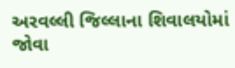અરવલ્લી જિલ્લાના શિવાલયોમાં જોવા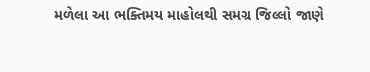મળેલા આ ભક્તિમય માહોલથી સમગ્ર જિલ્લો જાણે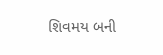શિવમય બની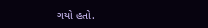ગયો હતો.